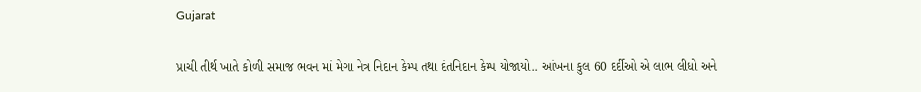Gujarat

પ્રાચી તીર્થ ખાતે કોળી સમાજ ભવન માં મેગા નેત્ર નિદાન કેમ્પ તથા દંતનિદાન કેમ્પ યોજાયો.. આંખના કુલ 60 દર્દીઓ એ લાભ લીધો અને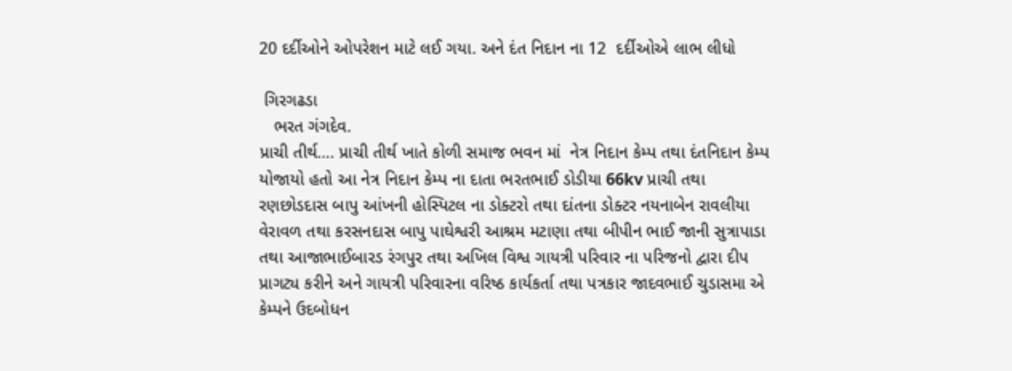20 દર્દીઓને ઓપરેશન માટે લઈ ગયા. અને દંત નિદાન ના 12  દર્દીઓએ લાભ લીધો

 ગિરગઢડા
   ભરત ગંગદેવ.
પ્રાચી તીર્થ…. પ્રાચી તીર્થ ખાતે કોળી સમાજ ભવન માં  નેત્ર નિદાન કેમ્પ તથા દંતનિદાન કેમ્પ યોજાયો હતો આ નેત્ર નિદાન કેમ્પ ના દાતા ભરતભાઈ ડોડીયા 66kv પ્રાચી તથા રણછોડદાસ બાપુ આંખની હોસ્પિટલ ના ડોક્ટરો તથા દાંતના ડોક્ટર નયનાબેન રાવલીયા વેરાવળ તથા કરસનદાસ બાપુ પાઘેશ્વરી આશ્રમ મટાણા તથા બીપીન ભાઈ જાની સુત્રાપાડા તથા આજાભાઈબારડ રંગપુર તથા અખિલ વિશ્વ ગાયત્રી પરિવાર ના પરિજનો દ્વારા દીપ પ્રાગટ્ય કરીને અને ગાયત્રી પરિવારના વરિષ્ઠ કાર્યકર્તા તથા પત્રકાર જાદવભાઈ ચુડાસમા એ કેમ્પને ઉદબોધન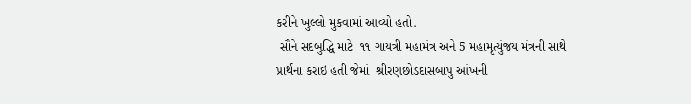કરીને ખુલ્લો મુકવામાં આવ્યો હતો.
 સૌને સદબુદ્ધિ માટે  ૧૧ ગાયત્રી મહામંત્ર અને 5 મહામૃત્યુંજય મંત્રની સાથે પ્રાર્થના કરાઇ હતી જેમાં  શ્રીરણછોડદાસબાપુ આંખની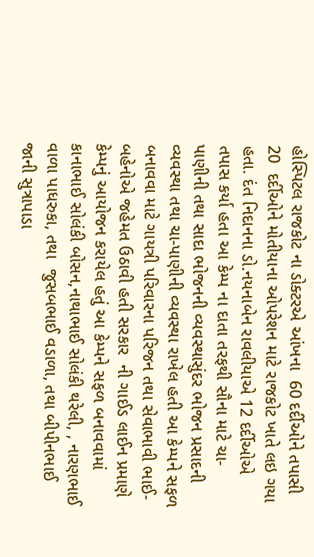હોસ્પિટલ રાજકોટ ના ડોક્ટરએ આંખના  60 દર્દીઓને તપાસી 20  દર્દીઓને મોતીયાના ઓપરેશન માટે રાજકોટ ખાતે લઇ ગયા હતા. દંત નિદાનના ડો.નયનાબેન રાવલીયાએ 12 દર્દીઓએ તપાસ કર્યા હતા આ કેમ્પ ના દાતા તરફથી સૌના માટે ચા-પાણીની તથા સાદા ભોજનની વ્યવસ્થાસુંદર ભોજન પ્રસાદની વ્યવસ્થા તથા ચા-પાણીની વ્યવસ્થા રાખેલ હતી આ કેમ્પને સફળ બનાવવા માટે ગાયત્રી પરિવારના પરિજન તથા સેવાભાવી ભાઈ-બહેનોએ જહેમત ઉઠાવી હતી સરકાર  ની ગાઈડ લાઈન પ્રમાણે કેમ્પનું આયોજન કરાયેલ હતું આ કેમ્પને સફળ બનાવવામાં કાનાભાઈ સોલંકી બોસન,નાથાભાઈ સોલંકી થરેલી, , નારણભાઈ વાળા પાધરુકા, તથા  જુસબભાઈ વડાળા, તથા બીપીનભાઈ જાની સુત્રાપાડા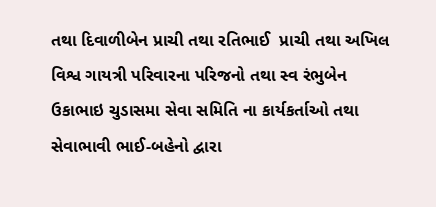તથા દિવાળીબેન પ્રાચી તથા રતિભાઈ  પ્રાચી તથા અખિલ વિશ્વ ગાયત્રી પરિવારના પરિજનો તથા સ્વ રંભુબેન ઉકાભાઇ ચુડાસમા સેવા સમિતિ ના કાર્યકર્તાઓ તથા સેવાભાવી ભાઈ-બહેનો દ્વારા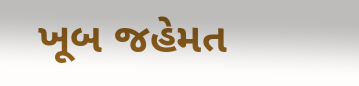ખૂબ જહેમત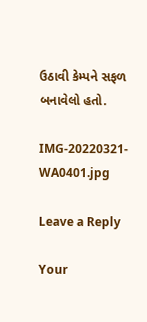ઉઠાવી કેમ્પને સફળ બનાવેલો હતો.

IMG-20220321-WA0401.jpg

Leave a Reply

Your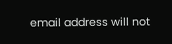email address will not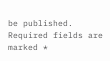be published. Required fields are marked *